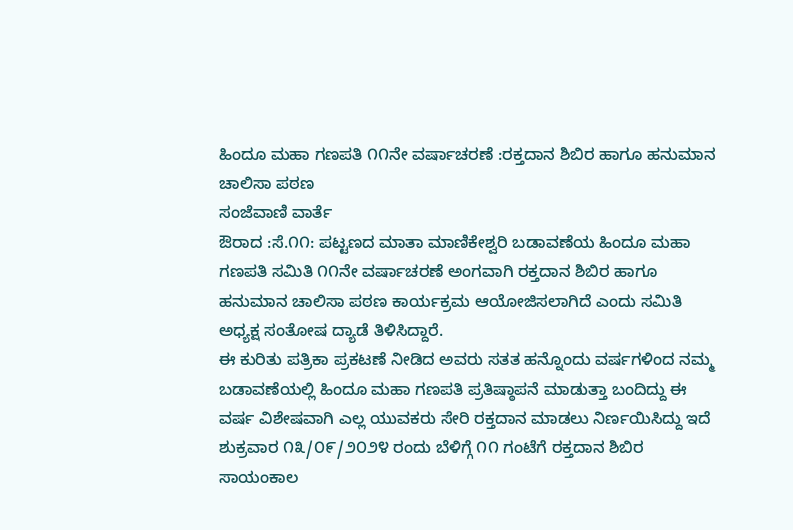ಹಿಂದೂ ಮಹಾ ಗಣಪತಿ ೧೧ನೇ ವರ್ಷಾಚರಣೆ :ರಕ್ತದಾನ ಶಿಬಿರ ಹಾಗೂ ಹನುಮಾನ ಚಾಲಿಸಾ ಪಠಣ
ಸಂಜೆವಾಣಿ ವಾರ್ತೆ
ಔರಾದ :ಸೆ.೧೧: ಪಟ್ಟಣದ ಮಾತಾ ಮಾಣಿಕೇಶ್ವರಿ ಬಡಾವಣೆಯ ಹಿಂದೂ ಮಹಾ ಗಣಪತಿ ಸಮಿತಿ ೧೧ನೇ ವರ್ಷಾಚರಣೆ ಅಂಗವಾಗಿ ರಕ್ತದಾನ ಶಿಬಿರ ಹಾಗೂ ಹನುಮಾನ ಚಾಲಿಸಾ ಪಠಣ ಕಾರ್ಯಕ್ರಮ ಆಯೋಜಿಸಲಾಗಿದೆ ಎಂದು ಸಮಿತಿ ಅಧ್ಯಕ್ಷ ಸಂತೋಷ ದ್ಯಾಡೆ ತಿಳಿಸಿದ್ದಾರೆ.
ಈ ಕುರಿತು ಪತ್ರಿಕಾ ಪ್ರಕಟಣೆ ನೀಡಿದ ಅವರು ಸತತ ಹನ್ನೊಂದು ವರ್ಷಗಳಿಂದ ನಮ್ಮ ಬಡಾವಣೆಯಲ್ಲಿ ಹಿಂದೂ ಮಹಾ ಗಣಪತಿ ಪ್ರತಿಷ್ಠಾಪನೆ ಮಾಡುತ್ತಾ ಬಂದಿದ್ದು ಈ ವರ್ಷ ವಿಶೇಷವಾಗಿ ಎಲ್ಲ ಯುವಕರು ಸೇರಿ ರಕ್ತದಾನ ಮಾಡಲು ನಿರ್ಣಯಿಸಿದ್ದು ಇದೆ ಶುಕ್ರವಾರ ೧೩/೦೯/೨೦೨೪ ರಂದು ಬೆಳಿಗ್ಗೆ ೧೧ ಗಂಟೆಗೆ ರಕ್ತದಾನ ಶಿಬಿರ ಸಾಯಂಕಾಲ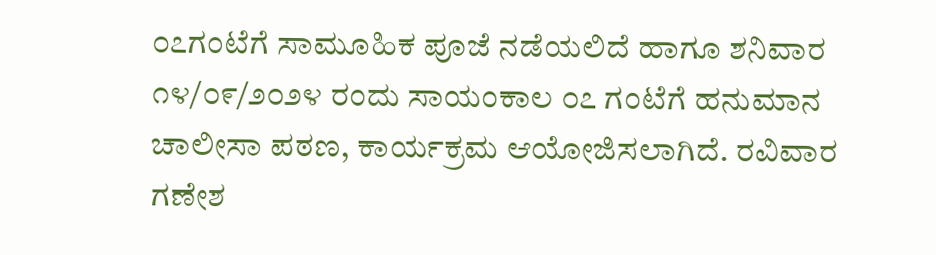೦೭ಗಂಟೆಗೆ ಸಾಮೂಹಿಕ ಪೂಜೆ ನಡೆಯಲಿದೆ ಹಾಗೂ ಶನಿವಾರ ೧೪/೦೯/೨೦೨೪ ರಂದು ಸಾಯಂಕಾಲ ೦೭ ಗಂಟೆಗೆ ಹನುಮಾನ ಚಾಲೀಸಾ ಪಠಣ, ಕಾರ್ಯಕ್ರಮ ಆಯೋಜಿಸಲಾಗಿದೆ. ರವಿವಾರ ಗಣೇಶ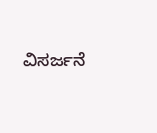ವಿಸರ್ಜನೆ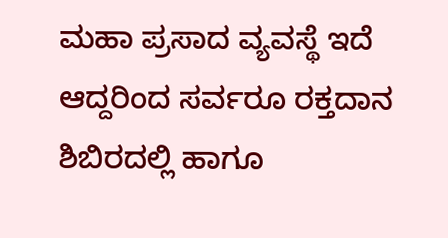ಮಹಾ ಪ್ರಸಾದ ವ್ಯವಸ್ಥೆ ಇದೆ ಆದ್ದರಿಂದ ಸರ್ವರೂ ರಕ್ತದಾನ ಶಿಬಿರದಲ್ಲಿ ಹಾಗೂ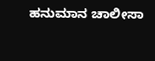ಹನುಮಾನ ಚಾಲೀಸಾ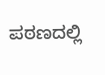ಪಠಣದಲ್ಲಿ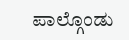ಪಾಲ್ಗೊಂಡು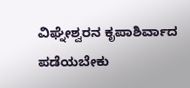ವಿಘ್ನೇಶ್ವರನ ಕೃಪಾಶಿರ್ವಾದ ಪಡೆಯಬೇಕು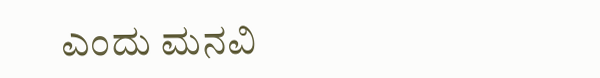ಎಂದು ಮನವಿ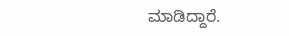ಮಾಡಿದ್ದಾರೆ.